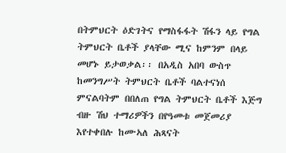በትምህርት ዕድገትና የማስፋፋት ሽፋን ላይ የግል ትምህርት ቤቶች ያላቸው ሚና ከምንም በላይ መሆኑ ይታወቃል፡፡ በአዲስ አበባ ውስጥ ከመንግሥት ትምህርት ቤቶች ባልተናነሰ ምናልባትም በበለጠ የግል ትምህርት ቤቶች እጅግ ብዙ ሽህ ተማሪዎችን በየዓመቱ መጀመሪያ እየተቀበሉ ከሙኣለ ሕጻናት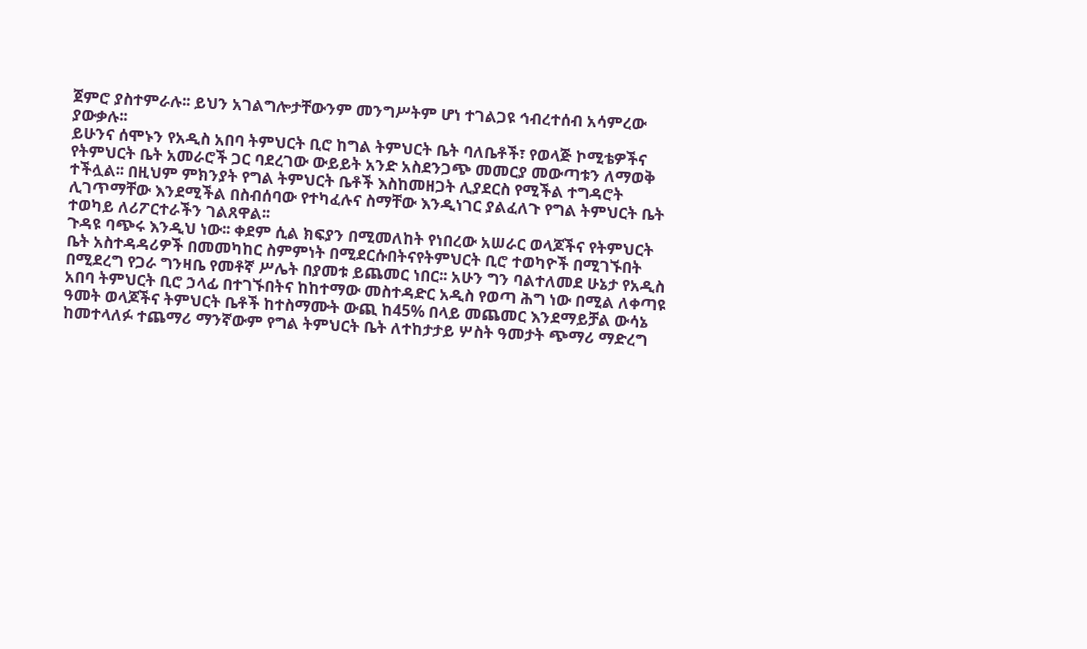ጀምሮ ያስተምራሉ፡፡ ይህን አገልግሎታቸውንም መንግሥትም ሆነ ተገልጋዩ ኅብረተሰብ አሳምረው ያውቃሉ፡፡
ይሁንና ሰሞኑን የአዲስ አበባ ትምህርት ቢሮ ከግል ትምህርት ቤት ባለቤቶች፣ የወላጅ ኮሚቴዎችና የትምህርት ቤት አመራሮች ጋር ባደረገው ውይይት አንድ አስደንጋጭ መመርያ መውጣቱን ለማወቅ ተችሏል፡፡ በዚህም ምክንያት የግል ትምህርት ቤቶች እስከመዘጋት ሊያደርስ የሚችል ተግዳሮት ሊገጥማቸው እንደሚችል በስብሰባው የተካፈሉና ስማቸው እንዲነገር ያልፈለጉ የግል ትምህርት ቤት ተወካይ ለሪፖርተራችን ገልጸዋል፡፡
ጉዳዩ ባጭሩ እንዲህ ነው፡፡ ቀደም ሲል ክፍያን በሚመለከት የነበረው አሠራር ወላጆችና የትምህርት ቤት አስተዳዳሪዎች በመመካከር ስምምነት በሚደርሱበትናየትምህርት ቢሮ ተወካዮች በሚገኙበት በሚደረግ የጋራ ግንዛቤ የመቶኛ ሥሌት በያመቱ ይጨመር ነበር፡፡ አሁን ግን ባልተለመደ ሁኔታ የአዲስ አበባ ትምህርት ቢሮ ኃላፊ በተገኙበትና ከከተማው መስተዳድር አዲስ የወጣ ሕግ ነው በሚል ለቀጣዩ ዓመት ወላጆችና ትምህርት ቤቶች ከተስማሙት ውጪ ከ45% በላይ መጨመር እንደማይቻል ውሳኔ ከመተላለፉ ተጨማሪ ማንኛውም የግል ትምህርት ቤት ለተከታታይ ሦስት ዓመታት ጭማሪ ማድረግ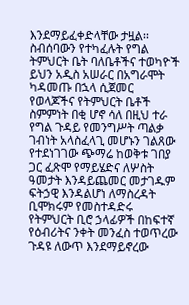እንደማይፈቀድላቸው ታዟል፡፡
ስብሰባውን የተካፈሉት የግል ትምህርት ቤት ባለቤቶችና ተወካዮች ይህን አዲስ አሠራር በአግራሞት ካዳመጡ በኋላ ሲጀመር የወላጆችና የትምህርት ቤቶች ስምምነት በቂ ሆኖ ሳለ በዚህ ተራ የግል ጉዳይ የመንግሥት ጣልቃ ገብነት አላስፈላጊ መሆኑን ገልጸው የተደነገገው ጭማሬ ከወቅቱ ገበያ ጋር ፈጽሞ የማይሄድና ለሦስት ዓመታት እንዳይጨመር መታገዱም ፍትኃዊ እንዳልሆነ ለማስረዳት ቢሞክሩም የመስተዳድሩ የትምህርት ቢሮ ኃላፊዎች በከፍተኛ የዕብሪትና ንቀት መንፈስ ተወጥረው ጉዳዩ ለውጥ እንደማይኖረው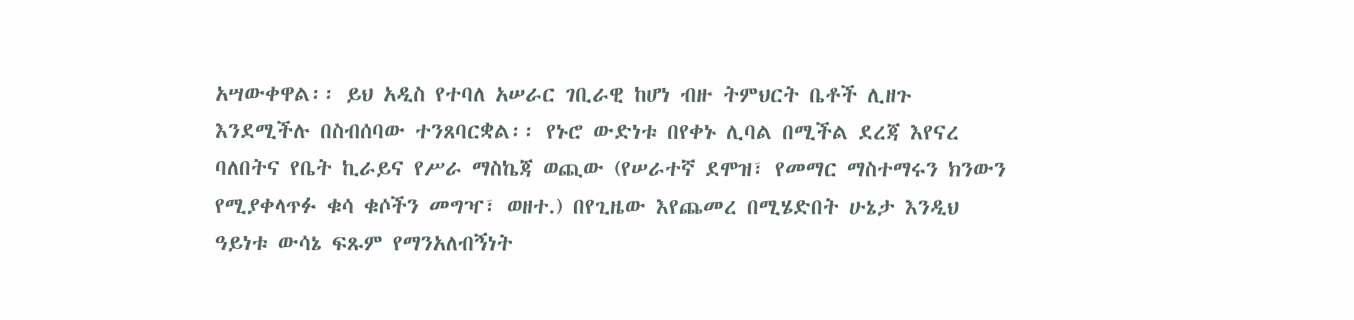አሣውቀዋል፡፡ ይህ አዲስ የተባለ አሠራር ገቢራዊ ከሆነ ብዙ ትምህርት ቤቶች ሊዘጉ እንደሚችሉ በስብሰባው ተንጸባርቋል፡፡ የኑሮ ውድነቱ በየቀኑ ሊባል በሚችል ደረጃ እየናረ ባለበትና የቤት ኪራይና የሥራ ማስኬጃ ወጪው (የሠራተኛ ደሞዝ፣ የመማር ማስተማሩን ክንውን የሚያቀላጥፉ ቁሳ ቁሶችን መግዣ፣ ወዘተ.) በየጊዜው እየጨመረ በሚሄድበት ሁኔታ እንዲህ ዓይነቱ ውሳኔ ፍጹም የማንአለብኝነት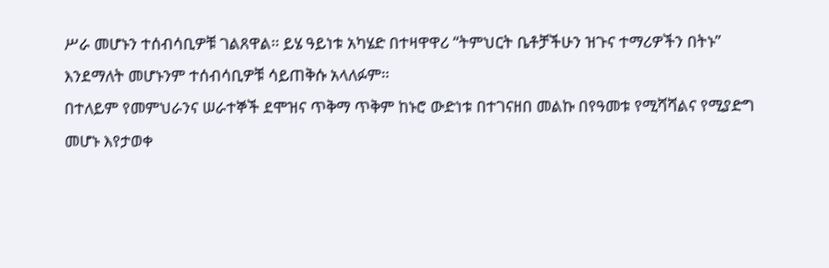ሥራ መሆኑን ተሰብሳቢዎቹ ገልጸዋል፡፡ ይሄ ዓይነቱ አካሄድ በተዛዋዋሪ “ትምህርት ቤቶቻችሁን ዝጉና ተማሪዎችን በትኑ” እንደማለት መሆኑንም ተሰብሳቢዎቹ ሳይጠቅሱ አላለፉም፡፡
በተለይም የመምህራንና ሠራተኞች ደሞዝና ጥቅማ ጥቅም ከኑሮ ውድነቱ በተገናዘበ መልኩ በየዓመቱ የሚሻሻልና የሚያድግ መሆኑ እየታወቀ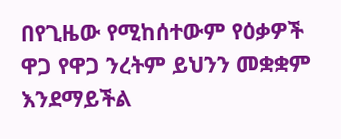በየጊዜው የሚከሰተውም የዕቃዎች ዋጋ የዋጋ ንረትም ይህንን መቋቋም እንደማይችል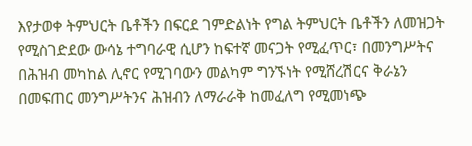እየታወቀ ትምህርት ቤቶችን በፍርደ ገምድልነት የግል ትምህርት ቤቶችን ለመዝጋት የሚስገድደው ውሳኔ ተግባራዊ ሲሆን ከፍተኛ መናጋት የሚፈጥር፣ በመንግሥትና በሕዝብ መካከል ሊኖር የሚገባውን መልካም ግንኙነት የሚሸረሽርና ቅራኔን በመፍጠር መንግሥትንና ሕዝብን ለማራራቅ ከመፈለግ የሚመነጭ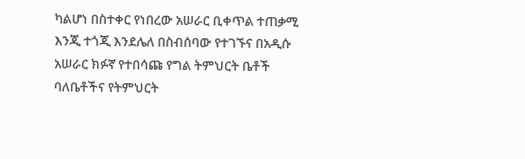ካልሆነ በስተቀር የነበረው አሠራር ቢቀጥል ተጠቃሚ እንጂ ተጎጂ እንደሌለ በስብሰባው የተገኙና በአዲሱ አሠራር ክፉኛ የተበሳጩ የግል ትምህርት ቤቶች ባለቤቶችና የትምህርት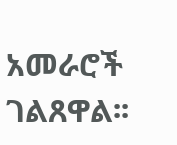አመራሮች ገልጸዋል፡፡